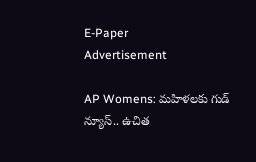E-Paper
Advertisement

AP Womens: మహిళలకు గుడ్ న్యూస్.. ఉచిత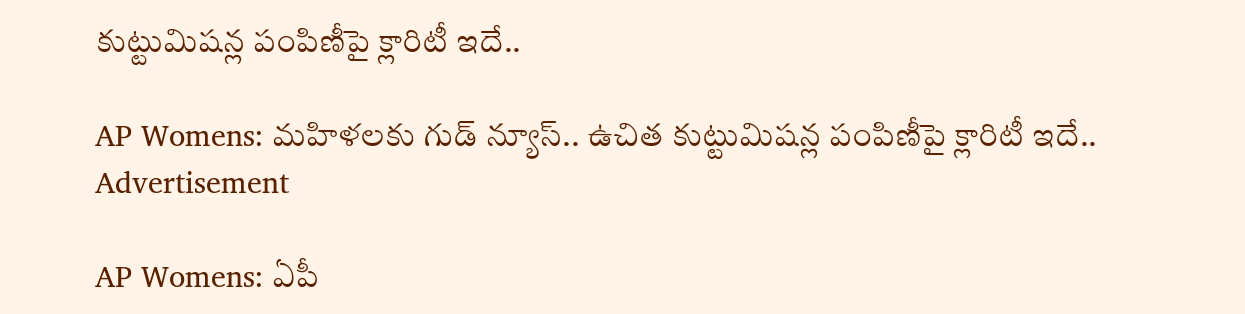కుట్టుమిషన్ల పంపిణీపై క్లారిటీ ఇదే..

AP Womens: మహిళలకు గుడ్ న్యూస్.. ఉచిత కుట్టుమిషన్ల పంపిణీపై క్లారిటీ ఇదే..
Advertisement

AP Womens: ఏపీ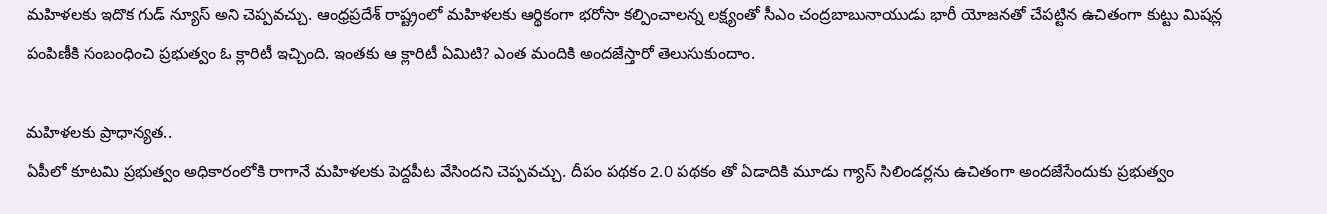మహిళలకు ఇదొక గుడ్ న్యూస్ అని చెప్పవచ్చు. ఆంధ్రప్రదేశ్ రాష్ట్రంలో మహిళలకు ఆర్థికంగా భరోసా కల్పించాలన్న లక్ష్యంతో సీఎం చంద్రబాబునాయుడు భారీ యోజనతో చేపట్టిన ఉచితంగా కుట్టు మిషన్ల పంపిణీకి సంబంధించి ప్రభుత్వం ఓ క్లారిటీ ఇచ్చింది. ఇంతకు ఆ క్లారిటీ ఏమిటి? ఎంత మందికి అందజేస్తారో తెలుసుకుందాం.

మహిళలకు ప్రాధాన్యత..
ఏపీలో కూటమి ప్రభుత్వం అధికారంలోకి రాగానే మహిళలకు పెద్దపీట వేసిందని చెప్పవచ్చు. దీపం పథకం 2.0 పథకం తో ఏడాదికి మూడు గ్యాస్ సిలిండర్లను ఉచితంగా అందజేసేందుకు ప్రభుత్వం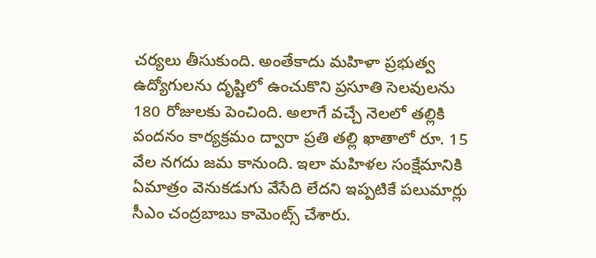చర్యలు తీసుకుంది. అంతేకాదు మహిళా ప్రభుత్వ ఉద్యోగులను దృష్టిలో ఉంచుకొని ప్రసూతి సెలవులను 180 రోజులకు పెంచింది. అలాగే వచ్చే నెలలో తల్లికి వందనం కార్యక్రమం ద్వారా ప్రతి తల్లి ఖాతాలో రూ. 15 వేల నగదు జమ కానుంది. ఇలా మహిళల సంక్షేమానికి ఏమాత్రం వెనుకడుగు వేసేది లేదని ఇప్పటికే పలుమార్లు సీఎం చంద్రబాబు కామెంట్స్ చేశారు.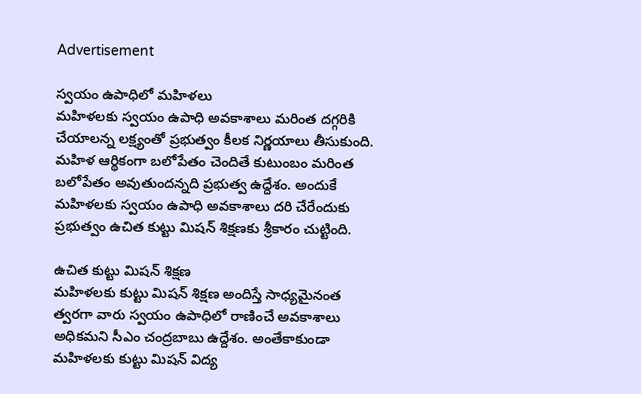Advertisement

స్వయం ఉపాధిలో మహిళలు
మహిళలకు స్వయం ఉపాధి అవకాశాలు మరింత దగ్గరికి చేయాలన్న లక్ష్యంతో ప్రభుత్వం కీలక నిర్ణయాలు తీసుకుంది. మహిళ ఆర్థికంగా బలోపేతం చెందితే కుటుంబం మరింత బలోపేతం అవుతుందన్నది ప్రభుత్వ ఉద్దేశం. అందుకే మహిళలకు స్వయం ఉపాధి అవకాశాలు దరి చేరేందుకు ప్రభుత్వం ఉచిత కుట్టు మిషన్ శిక్షణకు శ్రీకారం చుట్టింది.

ఉచిత కుట్టు మిషన్ శిక్షణ
మహిళలకు కుట్టు మిషన్ శిక్షణ అందిస్తే సాధ్యమైనంత త్వరగా వారు స్వయం ఉపాధిలో రాణించే అవకాశాలు అధికమని సీఎం చంద్రబాబు ఉద్దేశం. అంతేకాకుండా మహిళలకు కుట్టు మిషన్ విద్య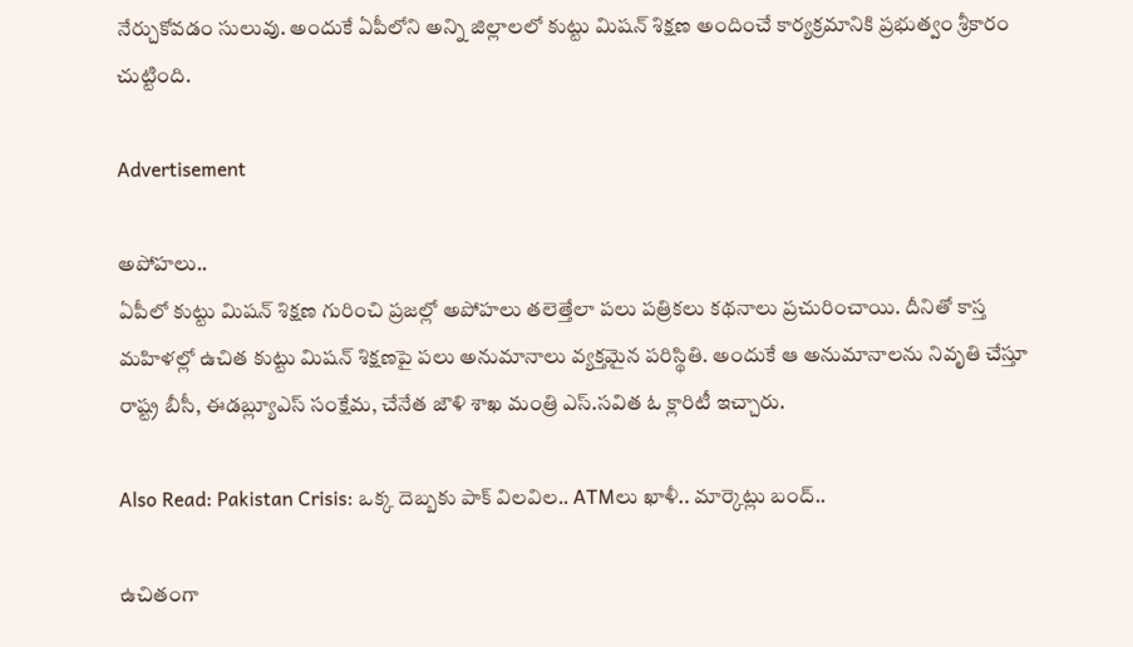నేర్చుకోవడం సులువు. అందుకే ఏపీలోని అన్ని జిల్లాలలో కుట్టు మిషన్ శిక్షణ అందించే కార్యక్రమానికి ప్రభుత్వం శ్రీకారం చుట్టింది.

Advertisement

అపోహలు..
ఏపీలో కుట్టు మిషన్ శిక్షణ గురించి ప్రజల్లో అపోహలు తలెత్తేలా పలు పత్రికలు కథనాలు ప్రచురించాయి. దీనితో కాస్త మహిళల్లో ఉచిత కుట్టు మిషన్ శిక్షణపై పలు అనుమానాలు వ్యక్తమైన పరిస్థితి. అందుకే ఆ అనుమానాలను నివృతి చేస్తూ రాష్ట్ర బీసీ, ఈడబ్ల్యూఎస్ సంక్షేమ, చేనేత జౌళి శాఖ మంత్రి ఎస్.సవిత ఓ క్లారిటీ ఇచ్చారు.

Also Read: Pakistan Crisis: ఒక్క దెబ్బకు పాక్ విలవిల.. ATMలు ఖాళీ.. మార్కెట్లు బంద్..

ఉచితంగా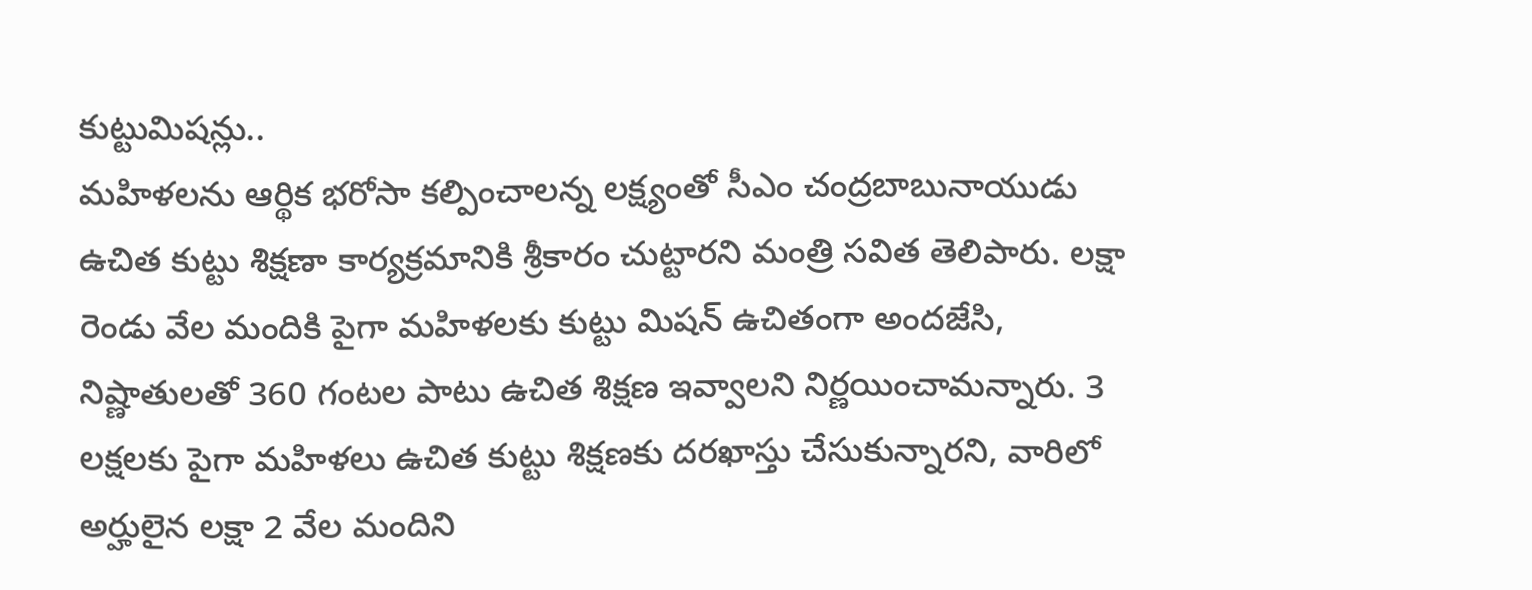కుట్టుమిషన్లు..
మహిళలను ఆర్థిక భరోసా కల్పించాలన్న లక్ష్యంతో సీఎం చంద్రబాబునాయుడు ఉచిత కుట్టు శిక్షణా కార్యక్రమానికి శ్రీకారం చుట్టారని మంత్రి సవిత తెలిపారు. లక్షా రెండు వేల మందికి పైగా మహిళలకు కుట్టు మిషన్ ఉచితంగా అందజేసి, నిష్ణాతులతో 360 గంటల పాటు ఉచిత శిక్షణ ఇవ్వాలని నిర్ణయించామన్నారు. 3 లక్షలకు పైగా మహిళలు ఉచిత కుట్టు శిక్షణకు దరఖాస్తు చేసుకున్నారని, వారిలో అర్హులైన లక్షా 2 వేల మందిని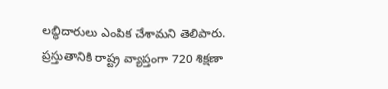లబ్ధిదారులు ఎంపిక చేశామని తెలిపారు. ప్రస్తుతానికి రాష్ట్ర వ్యాప్తంగా 720 శిక్షణా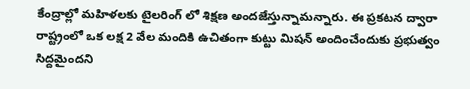కేంద్రాల్లో మహిళలకు టైలరింగ్ లో శిక్షణ అందజేస్తున్నామన్నారు. ఈ ప్రకటన ద్వారా రాష్ట్రంలో ఒక లక్ష 2 వేల మందికి ఉచితంగా కుట్టు మిషన్ అందించేందుకు ప్రభుత్వం సిద్దమైందని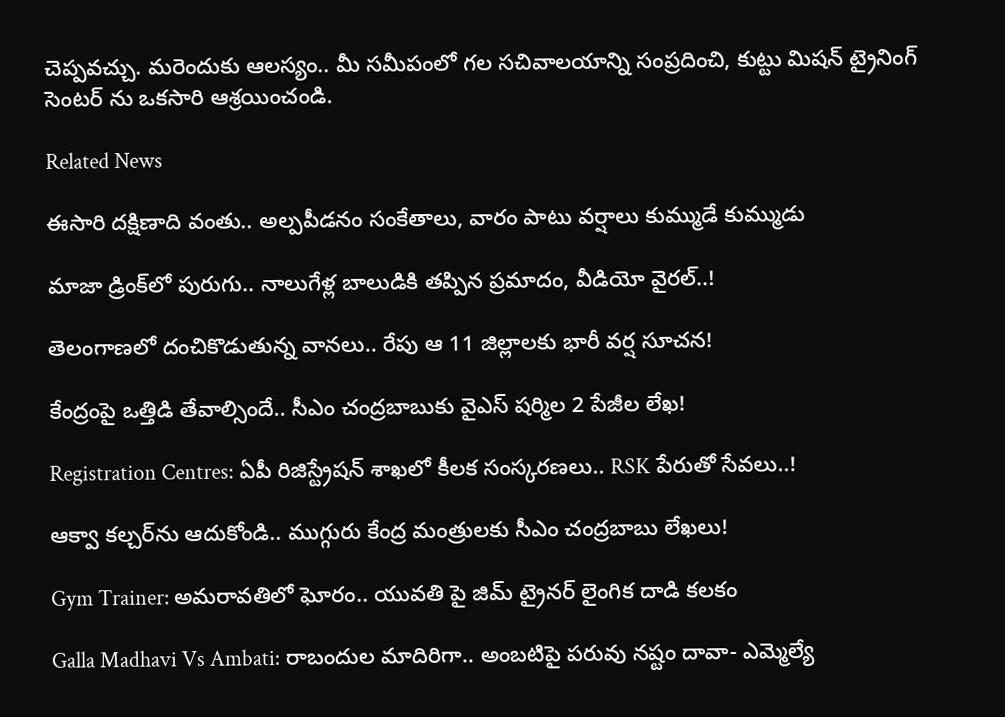చెప్పవచ్చు. మరెందుకు ఆలస్యం.. మీ సమీపంలో గల సచివాలయాన్ని సంప్రదించి, కుట్టు మిషన్ ట్రైనింగ్ సెంటర్ ను ఒకసారి ఆశ్రయించండి.

Related News

ఈసారి దక్షిణాది వంతు.. అల్పపీడనం సంకేతాలు, వారం పాటు వర్షాలు కుమ్ముడే కుమ్ముడు

మాజా డ్రింక్‌లో పురుగు.. నాలుగేళ్ల బాలుడికి తప్పిన ప్రమాదం, వీడియో వైరల్..!

తెలంగాణలో దంచికొడుతున్న వానలు.. రేపు ఆ 11 జిల్లాలకు భారీ వర్ష సూచన!

కేంద్రంపై ఒత్తిడి తేవాల్సిందే.. సీఎం చంద్రబాబుకు వైఎస్ షర్మిల 2 పేజీల లేఖ!

Registration Centres: ఏపీ రిజిస్ట్రేషన్ శాఖలో కీలక సంస్కరణలు.. RSK పేరుతో సేవలు..!

ఆక్వా కల్చర్‌ను ఆదుకోండి.. ముగ్గురు కేంద్ర మంత్రులకు సీఎం చంద్రబాబు లేఖలు!

Gym Trainer: అమరావతిలో ఘోరం.. యువతి పై జిమ్ ట్రైనర్ లైంగిక దాడి కలకం

Galla Madhavi Vs Ambati: రాబందుల మాదిరిగా.. అంబటిపై పరువు నష్టం దావా- ఎమ్మెల్యే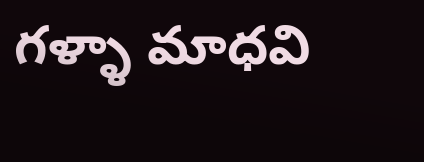గళ్ళా మాధవి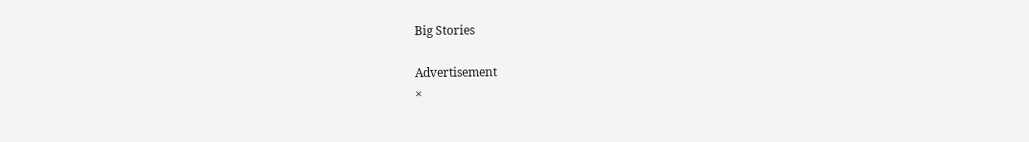Big Stories

Advertisement
×